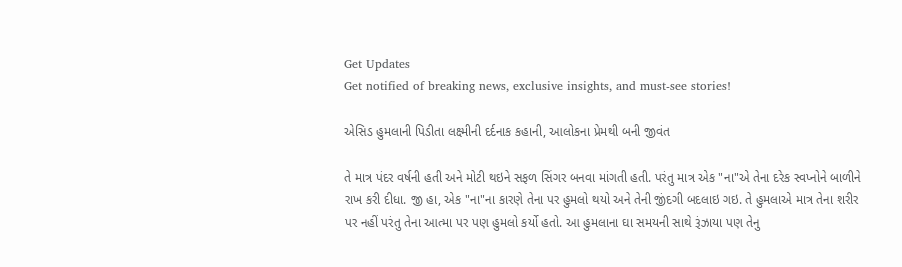Get Updates
Get notified of breaking news, exclusive insights, and must-see stories!

એસિડ હુમલાની પિડીતા લક્ષ્મીની દર્દનાક કહાની, આલોકના પ્રેમથી બની જીવંત

તે માત્ર પંદર વર્ષની હતી અને મોટી થઇને સફળ સિંગર બનવા માંગતી હતી. પરંતુ માત્ર એક "ના"એ તેના દરેક સ્વપ્નોને બાળીને રાખ કરી દીધા. જી હા, એક "ના"ના કારણે તેના પર હુમલો થયો અને તેની જીંદગી બદલાઇ ગઇ. તે હુમલાએ માત્ર તેના શરીર પર નહીં પરંતુ તેના આત્મા પર પણ હુમલો કર્યો હતો. આ હુમલાના ઘા સમયની સાથે રૂંઝાયા પણ તેનુ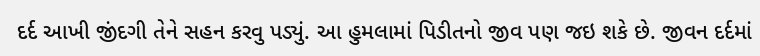દર્દ આખી જીંદગી તેને સહન કરવુ પડ્યું. આ હુમલામાં પિડીતનો જીવ પણ જઇ શકે છે. જીવન દર્દમાં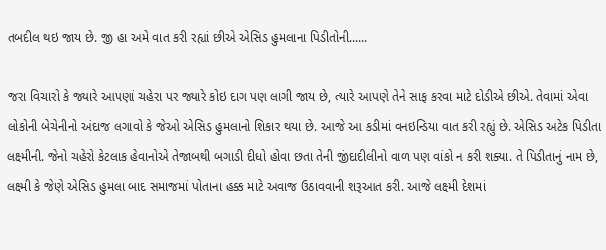તબદીલ થઇ જાય છે. જી હા અમે વાત કરી રહ્યાં છીએ એસિડ હુમલાના પિડીતોની......

જરા વિચારો કે જ્યારે આપણાં ચહેરા પર જ્યારે કોઇ દાગ પણ લાગી જાય છે, ત્યારે આપણે તેને સાફ કરવા માટે દોડીએ છીએ. તેવામાં એવા લોકોની બેચેનીનો અંદાજ લગાવો કે જેઓ એસિડ હુમલાનો શિકાર થયા છે. આજે આ કડીમાં વનઇન્ડિયા વાત કરી રહ્યું છે. એસિડ અટેક પિડીતા લક્ષ્મીની. જેનો ચહેરો કેટલાક હેવાનોએ તેજાબથી બગાડી દીધો હોવા છતા તેની જીંદાદીલીનો વાળ પણ વાંકો ન કરી શક્યા. તે પિડીતાનું નામ છે, લક્ષ્મી કે જેણે એસિડ હુમલા બાદ સમાજમાં પોતાના હક્ક માટે અવાજ ઉઠાવવાની શરૂઆત કરી. આજે લક્ષ્મી દેશમાં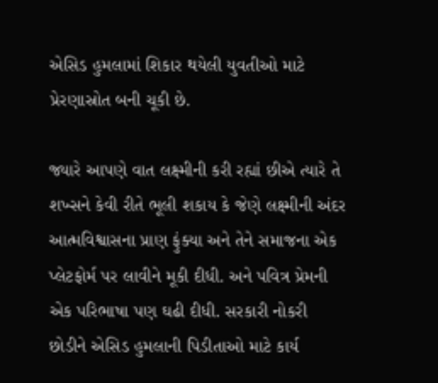એસિડ હુમલામાં શિકાર થયેલી યુવતીઓ માટે પ્રેરણાસ્રોત બની ચૂકી છે.

જ્યારે આપણે વાત લક્ષ્મીની કરી રહ્યાં છીએ ત્યારે તે શખ્સને કેવી રીતે ભૂલી શકાય કે જેણે લક્ષ્મીની અંદર આત્મવિશ્વાસના પ્રાણ ફુંક્યા અને તેને સમાજના એક પ્લેટફોર્મ પર લાવીને મૂકી દીધી. અને પવિત્ર પ્રેમની એક પરિભાષા પણ ઘઢી દીધી. સરકારી નોકરી છોડીને એસિડ હુમલાની પિડીતાઓ માટે કાર્ય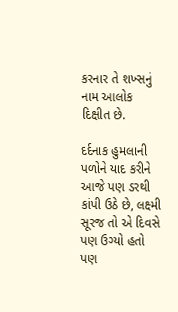કરનાર તે શખ્સનું નામ આલોક દિક્ષીત છે.

દર્દનાક હુમલાની પળોને યાદ કરીને આજે પણ ડરથી કાંપી ઉઠે છે, લક્ષ્મી
સૂરજ તો એ દિવસે પણ ઉગ્યો હતો પણ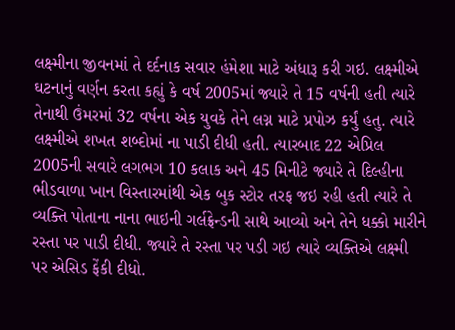લક્ષ્મીના જીવનમાં તે દર્દનાક સવાર હંમેશા માટે અંધારૂ કરી ગઇ. લક્ષ્મીએ ઘટનાનું વર્ણન કરતા કહ્યું કે વર્ષ 2005માં જ્યારે તે 15 વર્ષની હતી ત્યારે તેનાથી ઉંમરમાં 32 વર્ષના એક યુવકે તેને લગ્ન માટે પ્રપોઝ કર્યું હતુ. ત્યારે લક્ષ્મીએ શખત શબ્દોમાં ના પાડી દીધી હતી. ત્યારબાદ 22 એપ્રિલ 2005ની સવારે લગભગ 10 કલાક અને 45 મિનીટે જ્યારે તે દિલ્હીના ભીડવાળા ખાન વિસ્તારમાંથી એક બુક સ્ટોર તરફ જઇ રહી હતી ત્યારે તે વ્યક્તિ પોતાના નાના ભાઇની ગર્લફ્રેન્ડની સાથે આવ્યો અને તેને ધક્કો મારીને રસ્તા પર પાડી દીધી. જ્યારે તે રસ્તા પર પડી ગઇ ત્યારે વ્યક્તિએ લક્ષ્મી પર એસિડ ફેંકી દીધો.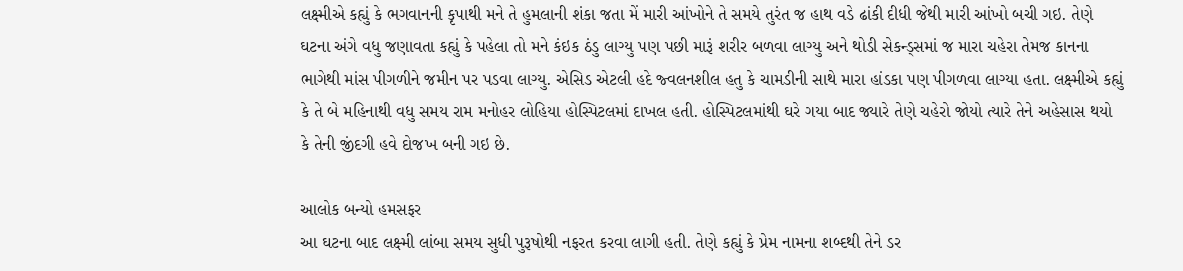લક્ષ્મીએ કહ્યું કે ભગવાનની કૃપાથી મને તે હુમલાની શંકા જતા મેં મારી આંખોને તે સમયે તુરંત જ હાથ વડે ઢાંકી દીધી જેથી મારી આંખો બચી ગઇ. તેણે ઘટના અંગે વધુ જણાવતા કહ્યું કે પહેલા તો મને કંઇક ઠંડુ લાગ્યુ પણ પછી મારૂં શરીર બળવા લાગ્યુ અને થોડી સેકન્ડ્સમાં જ મારા ચહેરા તેમજ કાનના ભાગેથી માંસ પીગળીને જમીન પર પડવા લાગ્યુ. એસિડ એટલી હદે જ્વલનશીલ હતુ કે ચામડીની સાથે મારા હાંડકા પણ પીગળવા લાગ્યા હતા. લક્ષ્મીએ કહ્યું કે તે બે મહિનાથી વધુ સમય રામ મનોહર લોહિયા હોસ્પિટલમાં દાખલ હતી. હોસ્પિટલમાંથી ઘરે ગયા બાદ જ્યારે તેણે ચહેરો જોયો ત્યારે તેને અહેસાસ થયો કે તેની જીંદગી હવે દોજખ બની ગઇ છે.

આલોક બન્યો હમસફર
આ ઘટના બાદ લક્ષ્મી લાંબા સમય સુધી પુરૂષોથી નફરત કરવા લાગી હતી. તેણે કહ્યું કે પ્રેમ નામના શબ્દથી તેને ડર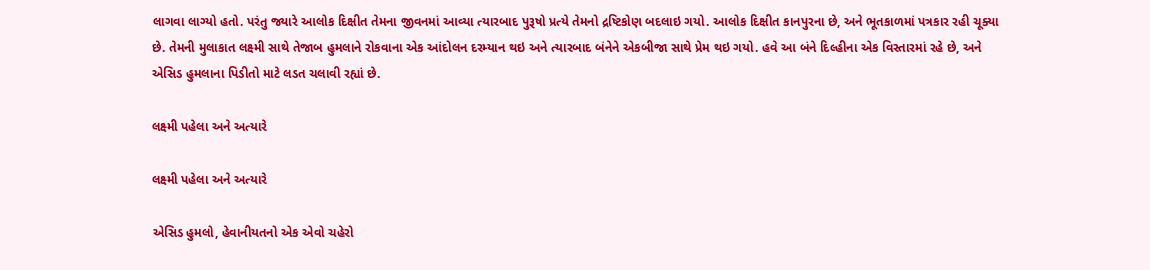લાગવા લાગ્યો હતો. પરંતુ જ્યારે આલોક દિક્ષીત તેમના જીવનમાં આવ્યા ત્યારબાદ પુરૂષો પ્રત્યે તેમનો દ્રષ્ટિકોણ બદલાઇ ગયો. આલોક દિક્ષીત કાનપુરના છે, અને ભૂતકાળમાં પત્રકાર રહી ચૂક્યા છે. તેમની મુલાકાત લક્ષ્મી સાથે તેજાબ હુમલાને રોકવાના એક આંદોલન દરમ્યાન થઇ અને ત્યારબાદ બંનેને એકબીજા સાથે પ્રેમ થઇ ગયો. હવે આ બંને દિલ્હીના એક વિસ્તારમાં રહે છે, અને એસિડ હુમલાના પિડીતો માટે લડત ચલાવી રહ્યાં છે.

લક્ષ્મી પહેલા અને અત્યારે

લક્ષ્મી પહેલા અને અત્યારે

એસિડ હુમલો, હેવાનીયતનો એક એવો ચહેરો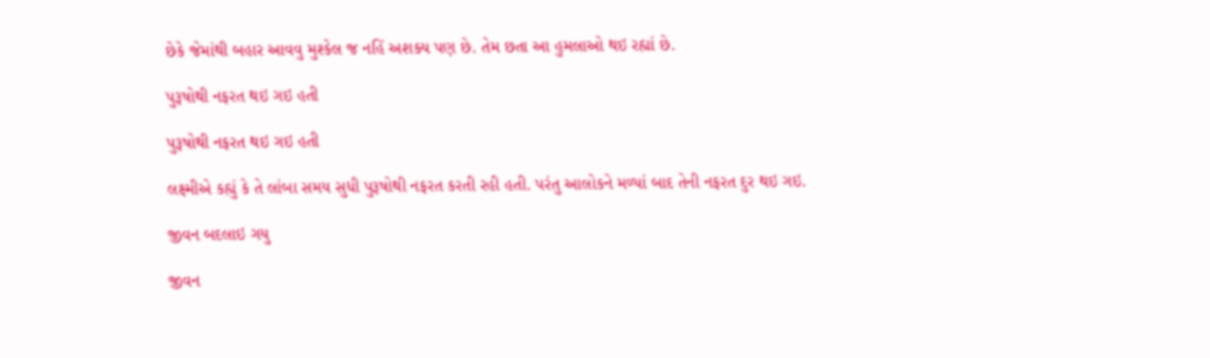છેકે જેમાંથી બહાર આવવુ મુશ્કેલ જ નહિં અશક્ય પણ છે. તેમ છતા આ હુમલાઓ થઇ રહ્યાં છે.

પુરૂષોથી નફરત થઇ ગઇ હતી

પુરૂષોથી નફરત થઇ ગઇ હતી

લક્ષ્મીએ કહ્યું કે તે લાંબા સમય સુધી પુરૂષોથી નફરત કરતી રહી હતી. પરંતુ આલોકને મળ્યાં બાદ તેની નફરત દુર થઇ ગઇ.

જીવન બદલાઇ ગયુ

જીવન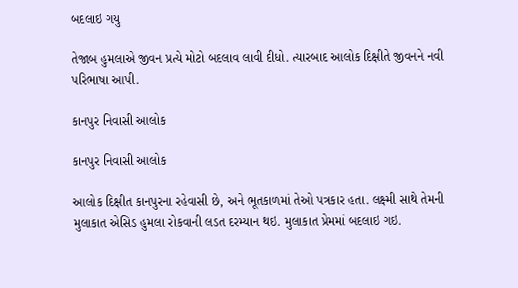બદલાઇ ગયુ

તેજાબ હુમલાએ જીવન પ્રત્યે મોટો બદલાવ લાવી દીધો. ત્યારબાદ આલોક દિક્ષીતે જીવનને નવી પરિભાષા આપી.

કાનપુર નિવાસી આલોક

કાનપુર નિવાસી આલોક

આલોક દિક્ષીત કાનપુરના રહેવાસી છે, અને ભૂતકાળમાં તેઓ પત્રકાર હતા. લક્ષ્મી સાથે તેમની મુલાકાત એસિડ હુમલા રોકવાની લડત દરમ્યાન થઇ. મુલાકાત પ્રેમમાં બદલાઇ ગઇ.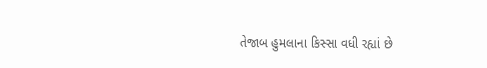તેજાબ હુમલાના કિસ્સા વધી રહ્યાં છે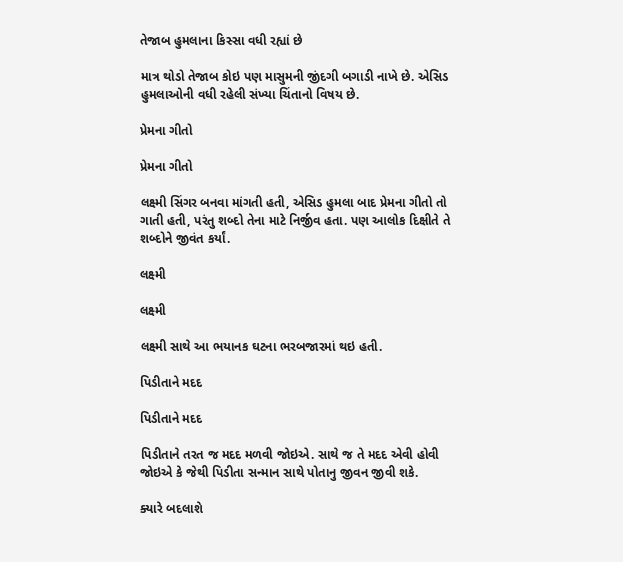તેજાબ હુમલાના કિસ્સા વધી રહ્યાં છે

માત્ર થોડો તેજાબ કોઇ પણ માસુમની જીંદગી બગાડી નાખે છે. એસિડ હુમલાઓની વધી રહેલી સંખ્યા ચિંતાનો વિષય છે.

પ્રેમના ગીતો

પ્રેમના ગીતો

લક્ષ્મી સિંગર બનવા માંગતી હતી, એસિડ હુમલા બાદ પ્રેમના ગીતો તો ગાતી હતી, પરંતુ શબ્દો તેના માટે નિર્જીવ હતા. પણ આલોક દિક્ષીતે તે શબ્દોને જીવંત કર્યાં.

લક્ષ્મી

લક્ષ્મી

લક્ષ્મી સાથે આ ભયાનક ઘટના ભરબજારમાં થઇ હતી.

પિડીતાને મદદ

પિડીતાને મદદ

પિડીતાને તરત જ મદદ મળવી જોઇએ. સાથે જ તે મદદ એવી હોવી જોઇએ કે જેથી પિડીતા સન્માન સાથે પોતાનુ જીવન જીવી શકે.

ક્યારે બદલાશે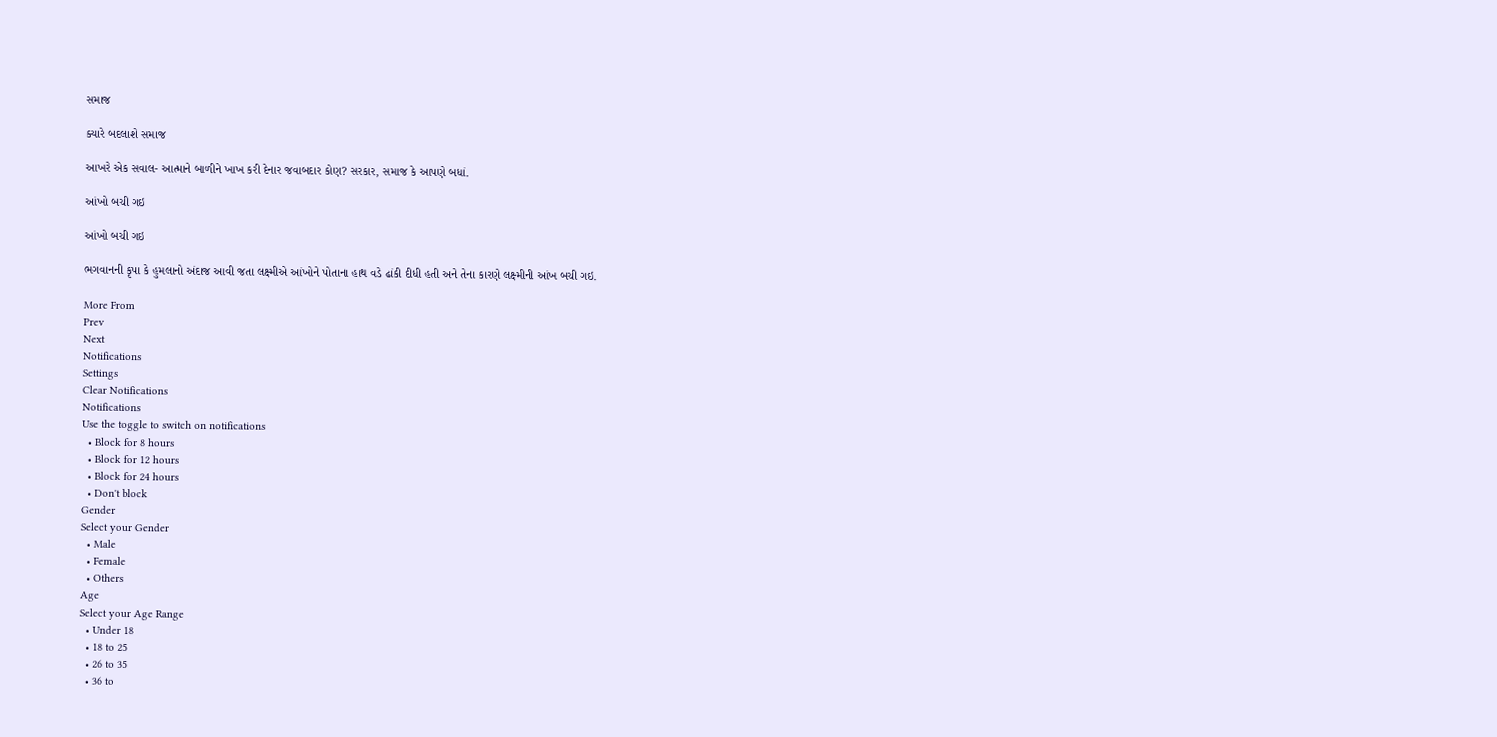સમાજ

ક્યારે બદલાશે સમાજ

આખરે એક સવાલ- આત્માને બાળીને ખાખ કરી દેનાર જવાબદાર કોણ? સરકાર, સમાજ કે આપણે બધાં.

આંખો બચી ગઇ

આંખો બચી ગઇ

ભગવાનની કૃપા કે હુમલાનો અંદાજ આવી જતા લક્ષ્મીએ આંખોને પોતાના હાથ વડે ઢાંકી દીધી હતી અને તેના કારણે લક્ષ્મીની આંખ બચી ગઇ.

More From
Prev
Next
Notifications
Settings
Clear Notifications
Notifications
Use the toggle to switch on notifications
  • Block for 8 hours
  • Block for 12 hours
  • Block for 24 hours
  • Don't block
Gender
Select your Gender
  • Male
  • Female
  • Others
Age
Select your Age Range
  • Under 18
  • 18 to 25
  • 26 to 35
  • 36 to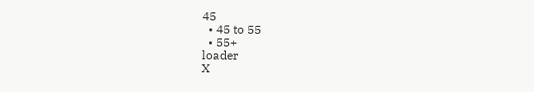45
  • 45 to 55
  • 55+
loader
X